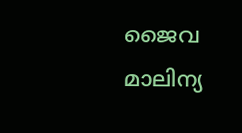ജൈവ മാലിന്യ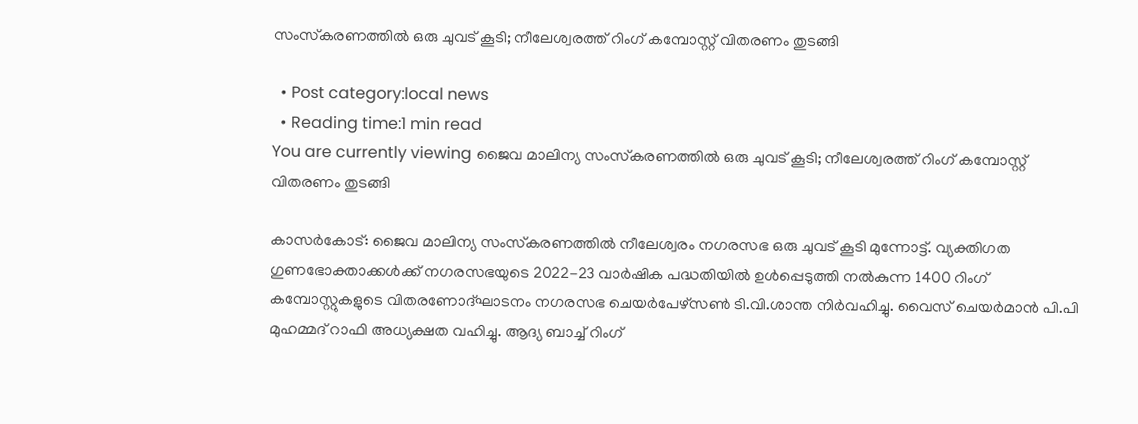സംസ്‌കരണത്തില്‍ ഒരു ചുവട് കൂടി; നീലേശ്വരത്ത് റിംഗ് കമ്പോസ്റ്റ് വിതരണം തുടങ്ങി

  • Post category:local news
  • Reading time:1 min read
You are currently viewing ജൈവ മാലിന്യ സംസ്‌കരണത്തില്‍ ഒരു ചുവട് കൂടി; നീലേശ്വരത്ത് റിംഗ് കമ്പോസ്റ്റ് വിതരണം തുടങ്ങി

കാസർകോട്: ജൈവ മാലിന്യ സംസ്‌കരണത്തില്‍ നീലേശ്വരം നഗരസഭ ഒരു ചുവട് കൂടി മുന്നോട്ട്. വ്യക്തിഗത ഗുണഭോക്താക്കള്‍ക്ക് നഗരസഭയുടെ 2022-23 വാര്‍ഷിക പദ്ധതിയില്‍ ഉള്‍പ്പെടുത്തി നല്‍കുന്ന 1400 റിംഗ് കമ്പോസ്റ്റുകളുടെ വിതരണോദ്ഘാടനം നഗരസഭ ചെയര്‍പേഴ്‌സണ്‍ ടി.വി.ശാന്ത നിര്‍വഹിച്ചു. വൈസ് ചെയര്‍മാന്‍ പി.പി മുഹമ്മദ് റാഫി അധ്യക്ഷത വഹിച്ചു. ആദ്യ ബാച്ച് റിംഗ്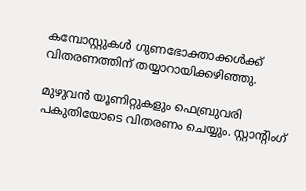കമ്പോസ്റ്റുകള്‍ ഗുണഭോക്താക്കള്‍ക്ക് വിതരണത്തിന് തയ്യാറായിക്കഴിഞ്ഞു.

മുഴുവന്‍ യൂണിറ്റുകളും ഫെബ്രുവരി പകുതിയോടെ വിതരണം ചെയ്യും. സ്റ്റാന്റിംഗ്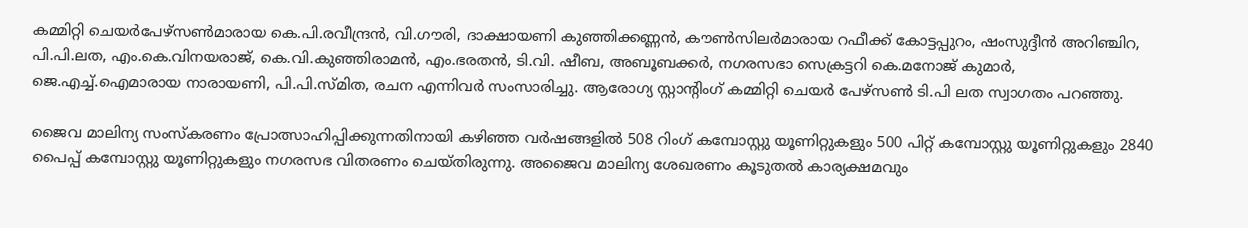കമ്മിറ്റി ചെയര്‍പേഴ്‌സണ്‍മാരായ കെ.പി.രവീന്ദ്രന്‍, വി.ഗൗരി, ദാക്ഷായണി കുഞ്ഞിക്കണ്ണന്‍, കൗണ്‍സിലര്‍മാരായ റഫീക്ക് കോട്ടപ്പുറം, ഷംസുദ്ദീന്‍ അറിഞ്ചിറ, പി.പി.ലത, എം.കെ.വിനയരാജ്, കെ.വി.കുഞ്ഞിരാമന്‍, എം.ഭരതന്‍, ടി.വി. ഷീബ, അബൂബക്കര്‍, നഗരസഭാ സെക്രട്ടറി കെ.മനോജ് കുമാര്‍, ജെ.എച്ച്.ഐമാരായ നാരായണി, പി.പി.സ്മിത, രചന എന്നിവര്‍ സംസാരിച്ചു. ആരോഗ്യ സ്റ്റാന്റിംഗ് കമ്മിറ്റി ചെയര്‍ പേഴ്‌സണ്‍ ടി.പി ലത സ്വാഗതം പറഞ്ഞു.

ജൈവ മാലിന്യ സംസ്‌കരണം പ്രോത്സാഹിപ്പിക്കുന്നതിനായി കഴിഞ്ഞ വര്‍ഷങ്ങളില്‍ 508 റിംഗ് കമ്പോസ്റ്റു യൂണിറ്റുകളും 500 പിറ്റ് കമ്പോസ്റ്റു യൂണിറ്റുകളും 2840 പൈപ്പ് കമ്പോസ്റ്റു യൂണിറ്റുകളും നഗരസഭ വിതരണം ചെയ്തിരുന്നു. അജൈവ മാലിന്യ ശേഖരണം കൂടുതല്‍ കാര്യക്ഷമവും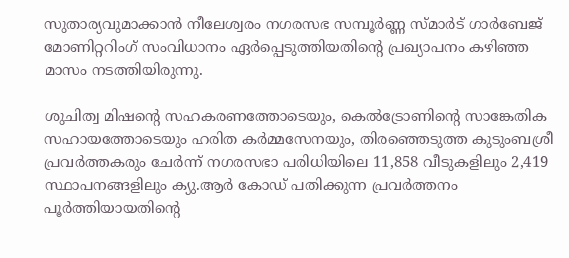സുതാര്യവുമാക്കാന്‍ നീലേശ്വരം നഗരസഭ സമ്പൂര്‍ണ്ണ സ്മാര്‍ട് ഗാര്‍ബേജ് മോണിറ്ററിംഗ് സംവിധാനം ഏര്‍പ്പെടുത്തിയതിൻ്റെ പ്രഖ്യാപനം കഴിഞ്ഞ മാസം നടത്തിയിരുന്നു.

ശുചിത്വ മിഷൻ്റെ സഹകരണത്തോടെയും, കെല്‍ട്രോണിൻ്റെ സാങ്കേതിക സഹായത്തോടെയും ഹരിത കര്‍മ്മസേനയും, തിരഞ്ഞെടുത്ത കുടുംബശ്രീ പ്രവര്‍ത്തകരും ചേര്‍ന്ന് നഗരസഭാ പരിധിയിലെ 11,858 വീടുകളിലും 2,419 സ്ഥാപനങ്ങളിലും ക്യു.ആര്‍ കോഡ് പതിക്കുന്ന പ്രവര്‍ത്തനം പൂര്‍ത്തിയായതിൻ്റെ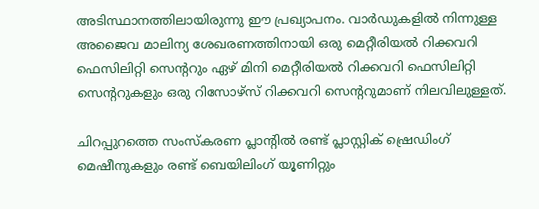അടിസ്ഥാനത്തിലായിരുന്നു ഈ പ്രഖ്യാപനം. വാര്‍ഡുകളില്‍ നിന്നുള്ള അജൈവ മാലിന്യ ശേഖരണത്തിനായി ഒരു മെറ്റീരിയല്‍ റിക്കവറി ഫെസിലിറ്റി സെന്ററും ഏഴ് മിനി മെറ്റീരിയല്‍ റിക്കവറി ഫെസിലിറ്റി സെന്ററുകളും ഒരു റിസോഴ്‌സ് റിക്കവറി സെന്ററുമാണ് നിലവിലുള്ളത്.

ചിറപ്പുറത്തെ സംസ്‌കരണ പ്ലാന്റില്‍ രണ്ട് പ്ലാസ്റ്റിക് ഷ്രെഡിംഗ് മെഷീനുകളും രണ്ട് ബെയിലിംഗ് യൂണിറ്റും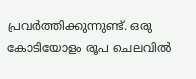പ്രവര്‍ത്തിക്കുന്നുണ്ട്. ഒരു കോടിയോളം രൂപ ചെലവില്‍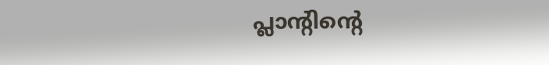പ്ലാന്റിന്റെ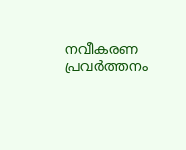നവീകരണ പ്രവര്‍ത്തനം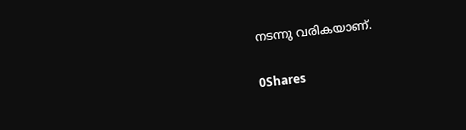നടന്നു വരികയാണ്.

0Shares